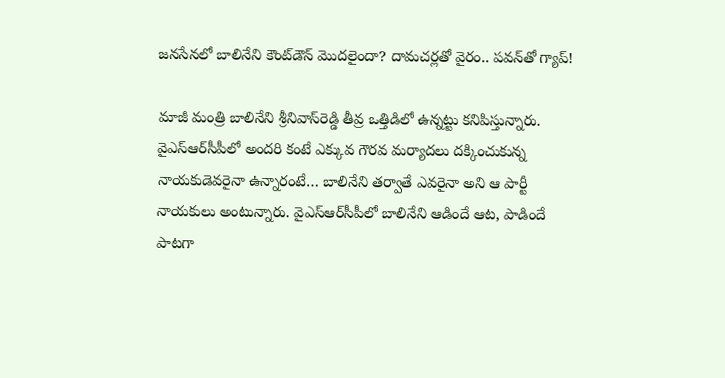జనసేనలో బాలినేని కౌంట్‌డౌన్ మొదలైందా? దామచర్లతో వైరం.. పవన్‌తో గ్యాప్!

మాజీ మంత్రి బాలినేని శ్రీ‌నివాస్‌రెడ్డి తీవ్ర ఒత్తిడిలో ఉన్న‌ట్టు క‌నిపిస్తున్నారు. వైఎస్‌ఆర్‌సీపీలో అంద‌రి కంటే ఎక్కువ గౌర‌వ మ‌ర్యాద‌లు ద‌క్కించుకున్న నాయ‌కుడెవ‌రైనా ఉన్నారంటే… బాలినేని త‌ర్వాతే ఎవ‌రైనా అని ఆ పార్టీ నాయకులు అంటున్నారు. వైఎస్‌ఆర్‌సీపీలో బాలినేని ఆడిందే ఆట‌, పాడిందే పాట‌గా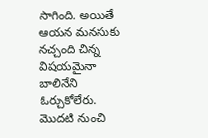సాగింది. అయితే ఆయ‌న మ‌న‌సుకు న‌చ్చంది చిన్న విష‌య‌మైనా బాలినేని ఓర్చుకోలేరు. మొద‌టి నుంచి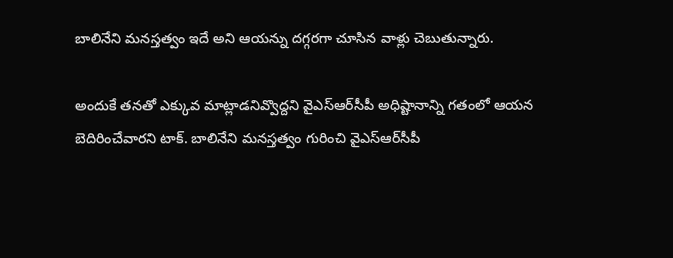బాలినేని మ‌న‌స్త‌త్వం ఇదే అని ఆయ‌న్ను ద‌గ్గ‌ర‌గా చూసిన వాళ్లు చెబుతున్నారు.

అందుకే త‌న‌తో ఎక్కువ మాట్లాడ‌నివ్వొద్ద‌ని వైఎస్‌ఆర్‌సీపీ అధిష్టానాన్ని గతంలో ఆయన బెదిరించేవారని టాక్. బాలినేని మ‌న‌స్త‌త్వం గురించి వైఎస్‌ఆర్‌సీపీ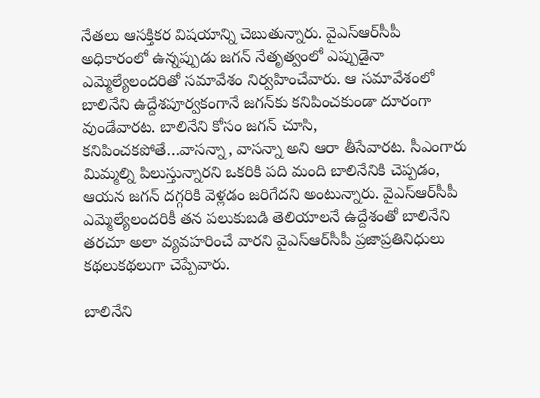నేత‌లు ఆస‌క్తిక‌ర విష‌యాన్ని చెబుతున్నారు. వైఎస్‌ఆర్‌సీపీ అధికారంలో ఉన్న‌ప్పుడు జ‌గ‌న్ నేతృత్వంలో ఎప్పుడైనా ఎమ్మెల్యేలంద‌రితో స‌మావేశం నిర్వ‌హించేవారు. ఆ స‌మావేశంలో బాలినేని ఉద్దేశ‌పూర్వ‌కంగానే జ‌గ‌న్‌కు క‌నిపించ‌కుండా దూరంగా వుండేవార‌ట‌. బాలినేని కోసం జ‌గ‌న్ చూసి, క‌నిపించ‌క‌పోతే…వాస‌న్నా, వాస‌న్నా అని ఆరా తీసేవార‌ట‌. సీఎంగారు మిమ్మ‌ల్ని పిలుస్తున్నార‌ని ఒక‌రికి ప‌ది మంది బాలినేనికి చెప్ప‌డం, ఆయ‌న జ‌గ‌న్ ద‌గ్గ‌రికి వెళ్ల‌డం జ‌రిగేద‌ని అంటున్నారు. వైఎస్‌ఆర్‌సీపీ ఎమ్మెల్యేలంద‌రికీ త‌న ప‌లుకుబ‌డి తెలియాల‌నే ఉద్దేశంతో బాలినేని త‌ర‌చూ అలా వ్య‌వ‌హ‌రించే వార‌ని వైఎస్‌ఆర్‌సీపీ ప్ర‌జాప్ర‌తినిధులు క‌థ‌లుక‌థ‌లుగా చెప్పేవారు.

బాలినేని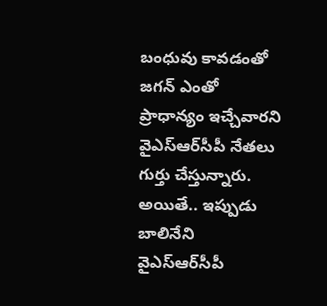బంధువు కావ‌డంతో జ‌గ‌న్ ఎంతో ప్రాధాన్యం ఇచ్చేవార‌ని వైఎస్‌ఆర్‌సీపీ నేత‌లు గుర్తు చేస్తున్నారు. అయితే.. ఇప్పుడు బాలినేని వైఎస్‌ఆర్‌సీపీ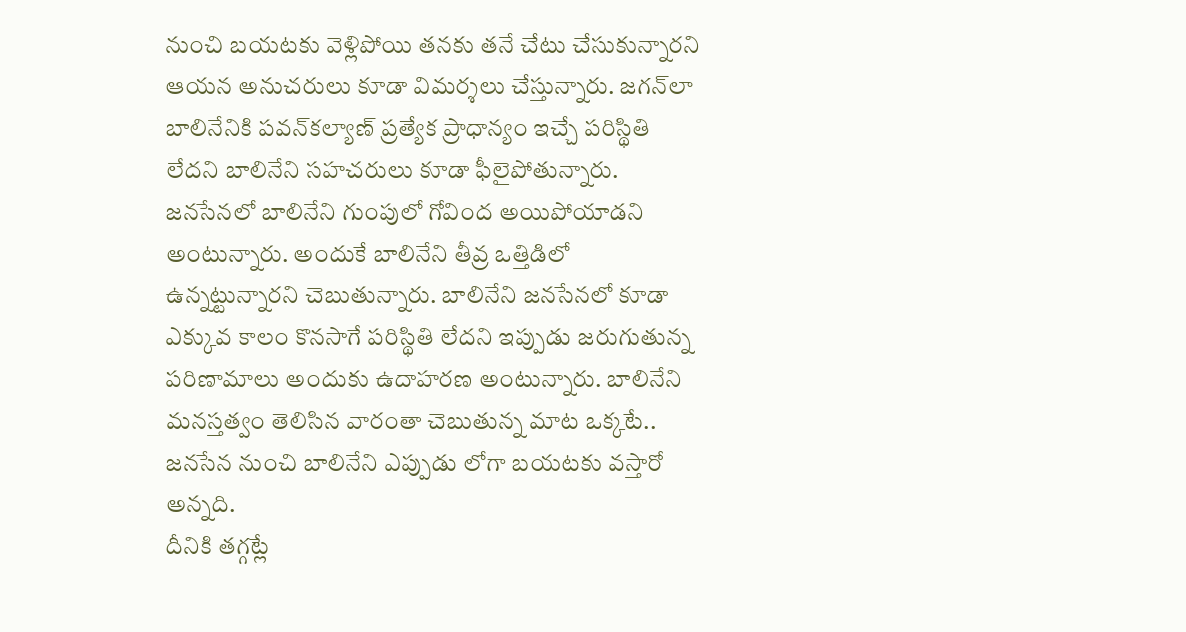నుంచి బయటకు వెళ్లిపోయి తనకు తనే చేటు చేసుకున్నారని ఆయన అనుచరులు కూడా విమ‌ర్శలు చేస్తున్నారు. జ‌గ‌న్‌లా బాలినేనికి ప‌వ‌న్‌క‌ల్యాణ్ ప్ర‌త్యేక ప్రాధాన్యం ఇచ్చే ప‌రిస్థితి లేదని బాలినేని సహచరులు కూడా ఫీలైపోతున్నారు. జ‌న‌సేన‌లో బాలినేని గుంపులో గోవింద అయిపోయాడని అంటున్నారు. అందుకే బాలినేని తీవ్ర ఒత్తిడిలో ఉన్న‌ట్టున్నార‌ని చెబుతున్నారు. బాలినేని జ‌న‌సేన‌లో కూడా ఎక్కువ కాలం కొన‌సాగే ప‌రిస్థితి లేదని ఇప్పుడు జరుగుతున్న పరిణామాలు అందుకు ఉదాహరణ అంటున్నారు. బాలినేని మ‌న‌స్త‌త్వం తెలిసిన వారంతా చెబుతున్న మాట‌ ఒక్కటే.. జ‌న‌సేన‌ నుంచి బాలినేని ఎప్పుడు లోగా బయటకు వస్తారో అన్నది.
దీనికి తగ్గట్లే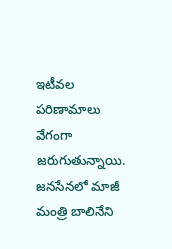ఇటీవల పరిణామాలు వేగంగా జరుగుతున్నాయి. జ‌న‌సేన‌లో మాజీ మంత్రి బాలినేని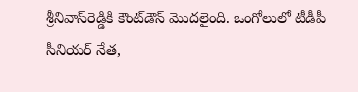శ్రీ‌నివాస్‌రెడ్డికి కౌంట్‌డౌన్ మొద‌లైంది. ఒంగోలులో టీడీపీ సీనియ‌ర్ నేత‌,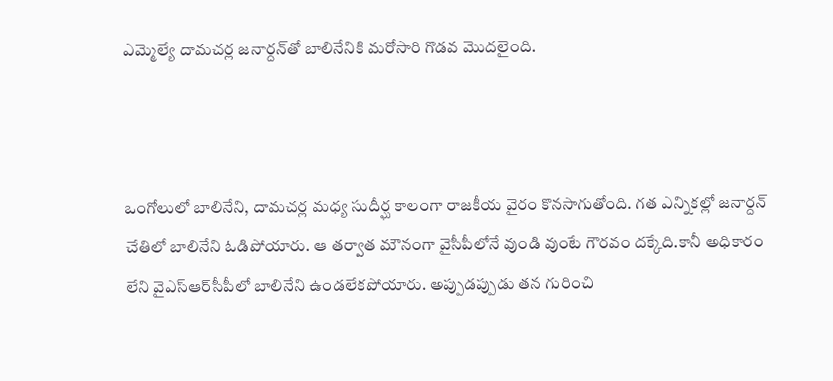ఎమ్మెల్యే దామ‌చ‌ర్ల జ‌నార్ద‌న్‌తో బాలినేనికి మ‌రోసారి గొడ‌వ మొద‌లైంది.



ఒంగోలులో బాలినేని, దామ‌చ‌ర్ల మ‌ధ్య సుదీర్ఘ కాలంగా రాజ‌కీయ వైరం కొన‌సాగుతోంది. గ‌త ఎన్నికల్లో జ‌నార్ద‌న్ చేతిలో బాలినేని ఓడిపోయారు. ఆ త‌ర్వాత మౌనంగా వైసీపీలోనే వుండి వుంటే గౌర‌వం ద‌క్కేది.కానీ అధికారం లేని వైఎస్‌ఆర్‌సీపీలో బాలినేని ఉండ‌లేక‌పోయారు. అప్పుడ‌ప్పుడు త‌న గురించి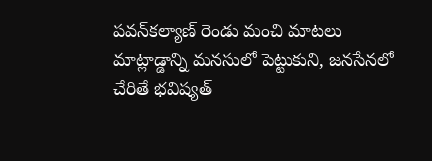ప‌వ‌న్‌క‌ల్యాణ్ రెండు మంచి మాట‌లు మాట్లాడ్డాన్ని మ‌న‌సులో పెట్టుకుని, జ‌న‌సేన‌లో చేరితే భ‌విష్య‌త్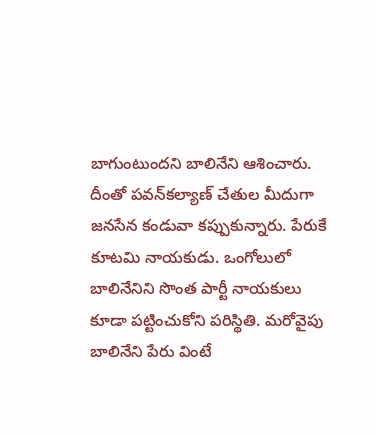బాగుంటుంద‌ని బాలినేని ఆశించారు. దీంతో ప‌వ‌న్‌క‌ల్యాణ్ చేతుల మీదుగా జ‌న‌సేన కండువా క‌ప్పుకున్నారు. పేరుకే కూట‌మి నాయ‌కుడు. ఒంగోలులో బాలినేనిని సొంత పార్టీ నాయ‌కులు కూడా ప‌ట్టించుకోని ప‌రిస్థితి. మ‌రోవైపు బాలినేని పేరు వింటే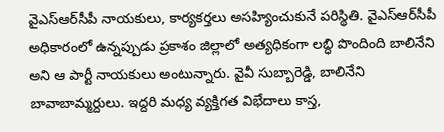వైఎస్‌ఆర్‌సీపీ నాయ‌కులు, కార్య‌క‌ర్త‌లు అస‌హ్యించుకునే ప‌రిస్థితి. వైఎస్‌ఆర్‌సీపీ అధికారంలో ఉన్న‌ప్పుడు ప్ర‌కాశం జిల్లాలో అత్య‌ధికంగా ల‌బ్ధి పొందింది బాలినేని అని ఆ పార్టీ నాయ‌కులు అంటున్నారు. వైవీ సుబ్బారెడ్డి, బాలినేని బావాబామ్మ‌ర్దులు. ఇద్ద‌రి మ‌ధ్య వ్య‌క్తిగ‌త విభేదాలు కాస్త‌,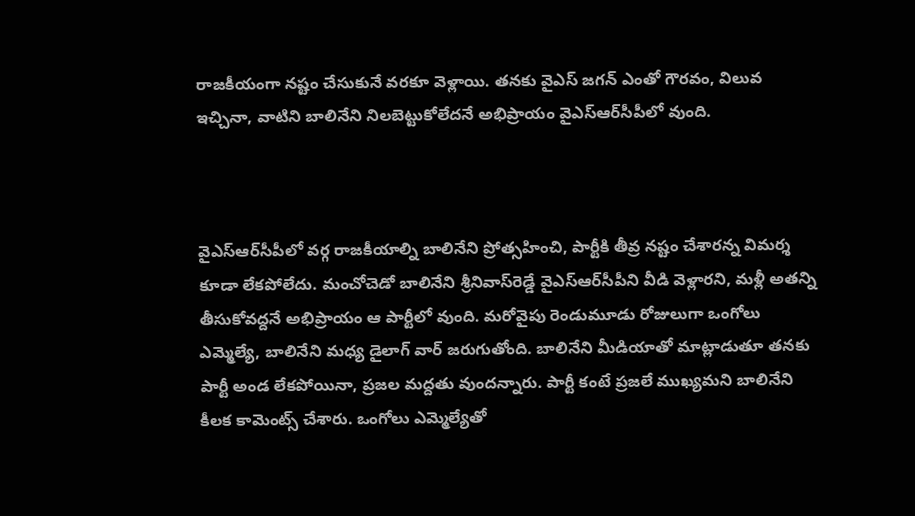రాజ‌కీయంగా న‌ష్టం చేసుకునే వ‌ర‌కూ వెళ్లాయి. త‌న‌కు వైఎస్ జ‌గ‌న్ ఎంతో గౌర‌వం, విలువ ఇచ్చినా, వాటిని బాలినేని నిల‌బెట్టుకోలేద‌నే అభిప్రాయం వైఎస్‌ఆర్‌సీపీలో వుంది.



వైఎస్‌ఆర్‌సీపీలో వ‌ర్గ రాజ‌కీయాల్ని బాలినేని ప్రోత్స‌హించి, పార్టీకి తీవ్ర న‌ష్టం చేశార‌న్న విమ‌ర్శ కూడా లేక‌పోలేదు. మంచోచెడో బాలినేని శ్రీ‌నివాస్‌రెడ్డే వైఎస్‌ఆర్‌సీపీని వీడి వెళ్లార‌ని, మ‌ళ్లీ అత‌న్ని తీసుకోవ‌ద్ద‌నే అభిప్రాయం ఆ పార్టీలో వుంది. మ‌రోవైపు రెండుమూడు రోజులుగా ఒంగోలు ఎమ్మెల్యే, బాలినేని మ‌ధ్య డైలాగ్ వార్ జ‌రుగుతోంది. బాలినేని మీడియాతో మాట్లాడుతూ త‌న‌కు పార్టీ అండ లేక‌పోయినా, ప్ర‌జ‌ల మ‌ద్ద‌తు వుంద‌న్నారు. పార్టీ కంటే ప్ర‌జ‌లే ముఖ్య‌మ‌ని బాలినేని కీల‌క కామెంట్స్ చేశారు. ఒంగోలు ఎమ్మెల్యేతో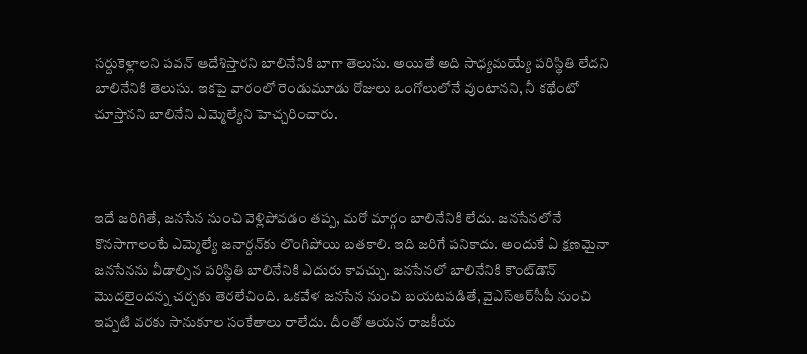స‌ర్దుకెళ్లాల‌ని ప‌వ‌న్ ఆదేశిస్తార‌ని బాలినేనికి బాగా తెలుసు. అయితే అది సాధ్య‌మ‌య్యే ప‌రిస్థితి లేద‌ని బాలినేనికి తెలుసు. ఇక‌పై వారంలో రెండుమూడు రోజులు ఒంగోలులోనే వుంటాన‌ని, నీ క‌థేంటో చూస్తాన‌ని బాలినేని ఎమ్మెల్యేని హెచ్చ‌రించారు.



ఇదే జ‌రిగితే, జ‌న‌సేన నుంచి వెళ్లిపోవ‌డం త‌ప్ప‌, మ‌రో మార్గం బాలినేనికి లేదు. జ‌న‌సేన‌లోనే కొన‌సాగాలంటే ఎమ్మెల్యే జ‌నార్ద‌న్‌కు లొంగిపోయి బ‌త‌కాలి. ఇది జ‌రిగే ప‌నికాదు. అందుకే ఏ క్ష‌ణ‌మైనా జ‌న‌సేన‌ను వీడాల్సిన ప‌రిస్థితి బాలినేనికి ఎదురు కావ‌చ్చు. జ‌న‌సేన‌లో బాలినేనికి కౌంట్‌డౌన్ మొద‌లైంద‌న్న చ‌ర్చ‌కు తెర‌లేచింది. ఒక‌వేళ జ‌న‌సేన నుంచి బ‌య‌ట‌ప‌డితే, వైఎస్‌ఆర్‌సీపీ నుంచి ఇప్ప‌టి వ‌ర‌కు సానుకూల సంకేతాలు రాలేదు. దీంతో ఆయ‌న రాజ‌కీయ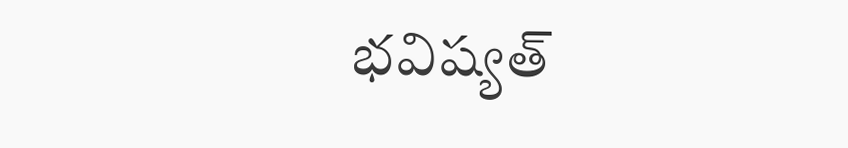భ‌విష్య‌త్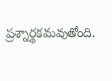ప్ర‌శ్నార్థ‌క‌మ‌వుతోంది.